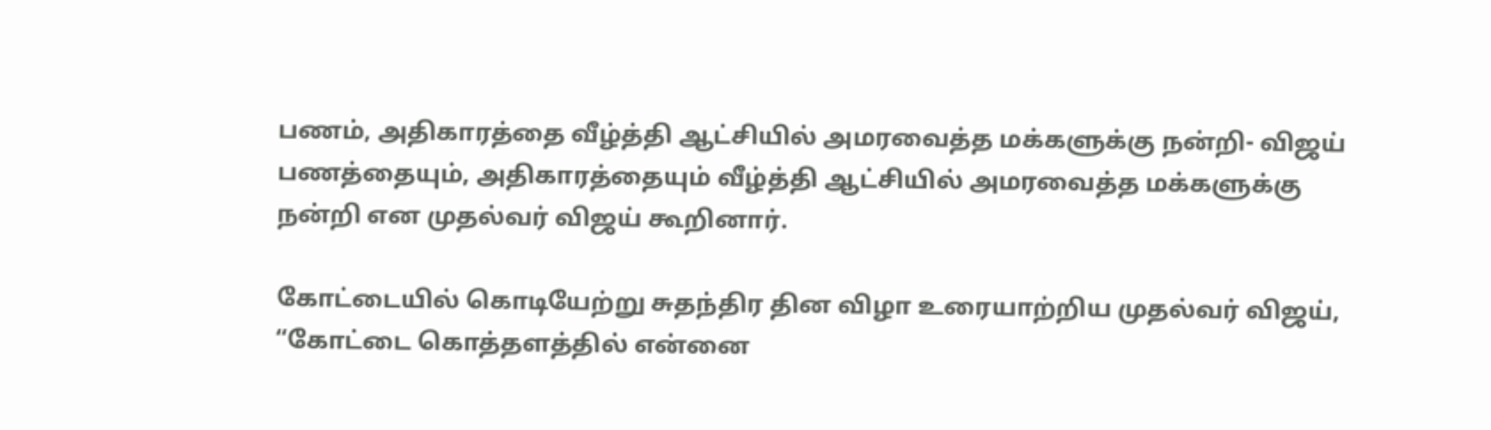பணம், அதிகாரத்தை வீழ்த்தி ஆட்சியில் அமரவைத்த மக்களுக்கு நன்றி- விஜய்
பணத்தையும், அதிகாரத்தையும் வீழ்த்தி ஆட்சியில் அமரவைத்த மக்களுக்கு நன்றி என முதல்வர் விஜய் கூறினார்.

கோட்டையில் கொடியேற்று சுதந்திர தின விழா உரையாற்றிய முதல்வர் விஜய், “கோட்டை கொத்தளத்தில் என்னை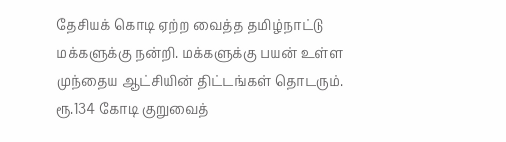தேசியக் கொடி ஏற்ற வைத்த தமிழ்நாட்டு மக்களுக்கு நன்றி. மக்களுக்கு பயன் உள்ள முந்தைய ஆட்சியின் திட்டங்கள் தொடரும். ரூ.134 கோடி குறுவைத்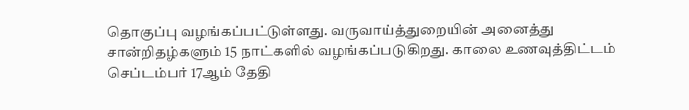தொகுப்பு வழங்கப்பட்டுள்ளது. வருவாய்த்துறையின் அனைத்து சான்றிதழ்களும் 15 நாட்களில் வழங்கப்படுகிறது. காலை உணவுத்திட்டம் செப்டம்பர் 17ஆம் தேதி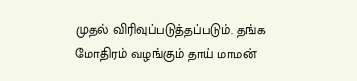முதல் விரிவுப்படுத்தப்படும். தங்க மோதிரம் வழங்கும் தாய் மாமன்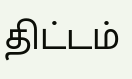திட்டம்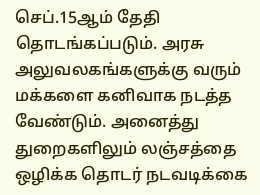செப்.15ஆம் தேதி தொடங்கப்படும். அரசு அலுவலகங்களுக்கு வரும் மக்களை கனிவாக நடத்த வேண்டும். அனைத்து துறைகளிலும் லஞ்சத்தை ஒழிக்க தொடர் நடவடிக்கை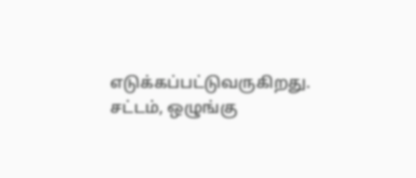எடுக்கப்பட்டுவருகிறது. சட்டம், ஒழுங்கு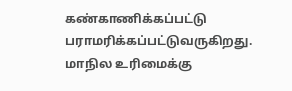கண்காணிக்கப்பட்டு பராமரிக்கப்பட்டுவருகிறது. மாநில உரிமைக்கு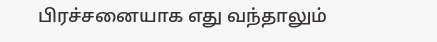பிரச்சனையாக எது வந்தாலும்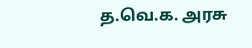த.வெ.க. அரசு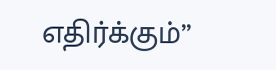எதிர்க்கும்”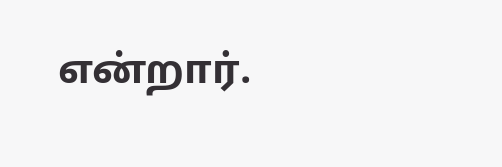என்றார்.